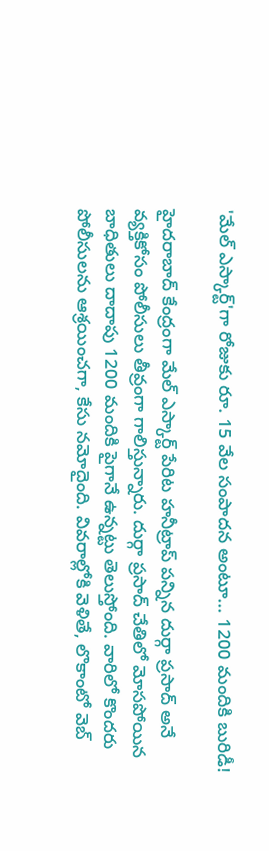'మేల్ ఎస్కార్ట్'గా రోజుకు రూ. 15 వేల సంపాదన అంటూ... 1200 మందికి బురిడీ!

హైదరాబాద్ కేంద్రంగా మేల్ ఎస్కార్ట్ పేరిట హనీట్రాప్ పన్నిన దుర్గా ప్రసాద్ అనే వ్యక్తికోసం పోలీసులు తీవ్రంగా గాలిస్తున్నారు. దుర్గా ప్రసాద్ చేతిలో మోసపోయిన బాధితులు దాదాపు 1200 మందికి పైగానే ఉన్నట్టు తెలుస్తోంది. వారిలో కొందరు పోలీసులను ఆశ్రయించగా, కేసు నమోదైంది. వివరాల్లోకి వెళితే, లొకాంటో వెబ్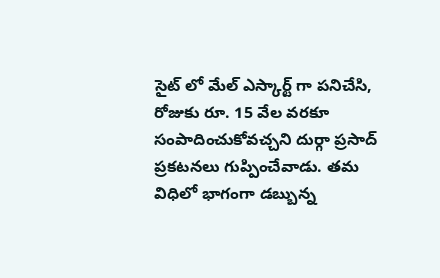సైట్ లో మేల్ ఎస్కార్ట్ గా పనిచేసి, రోజుకు రూ. 15 వేల వరకూ సంపాదించుకోవచ్చని దుర్గా ప్రసాద్ ప్రకటనలు గుప్పించేవాడు. తమ విధిలో భాగంగా డబ్బున్న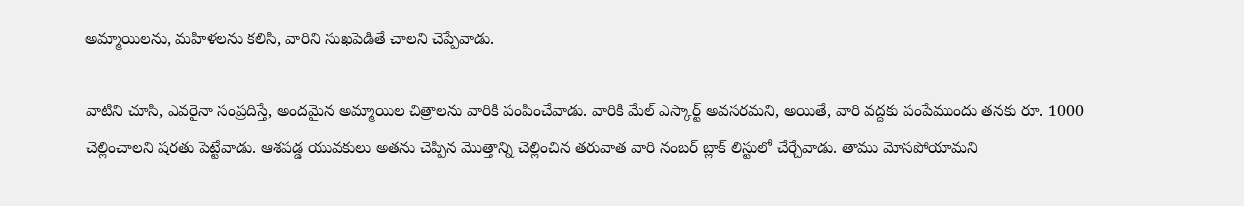అమ్మాయిలను, మహిళలను కలిసి, వారిని సుఖపెడితే చాలని చెప్పేవాడు.

వాటిని చూసి, ఎవరైనా సంప్రదిస్తే, అందమైన అమ్మాయిల చిత్రాలను వారికి పంపించేవాడు. వారికి మేల్ ఎస్కార్ట్ అవసరమని, అయితే, వారి వద్దకు పంపేముందు తనకు రూ. 1000 చెల్లించాలని షరతు పెట్టేవాడు. ఆశపడ్డ యువకులు అతను చెప్పిన మొత్తాన్ని చెల్లించిన తరువాత వారి నంబర్ బ్లాక్ లిస్టులో చేర్చేవాడు. తాము మోసపోయామని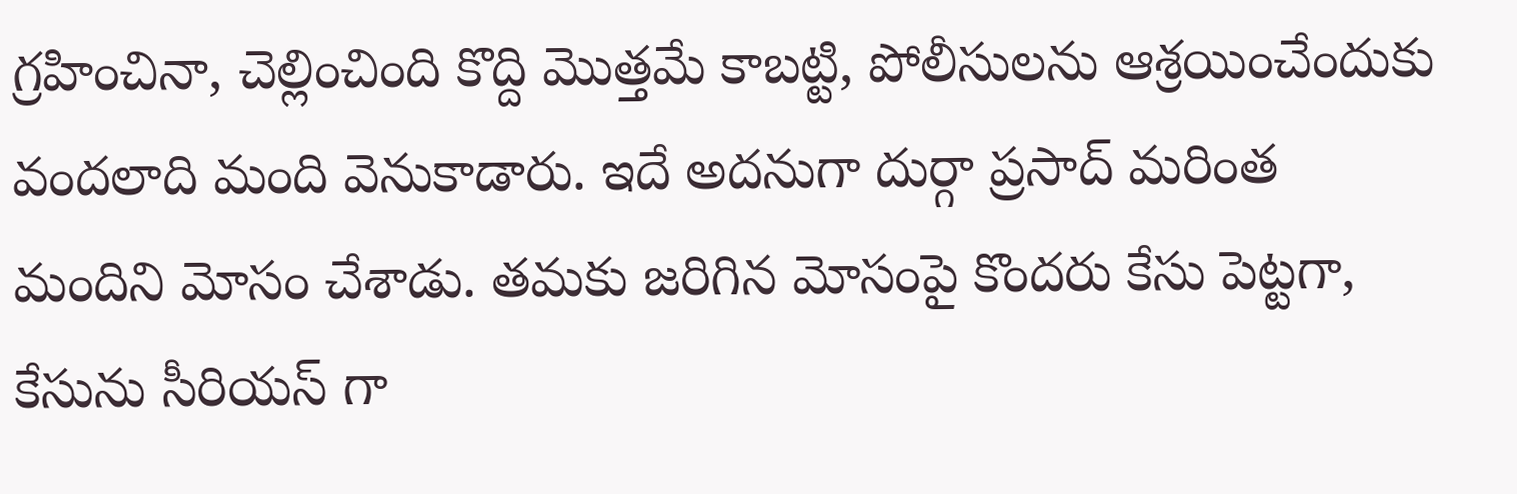గ్రహించినా, చెల్లించింది కొద్ది మొత్తమే కాబట్టి, పోలీసులను ఆశ్రయించేందుకు వందలాది మంది వెనుకాడారు. ఇదే అదనుగా దుర్గా ప్రసాద్ మరింత మందిని మోసం చేశాడు. తమకు జరిగిన మోసంపై కొందరు కేసు పెట్టగా, కేసును సీరియస్ గా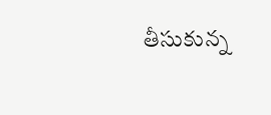తీసుకున్న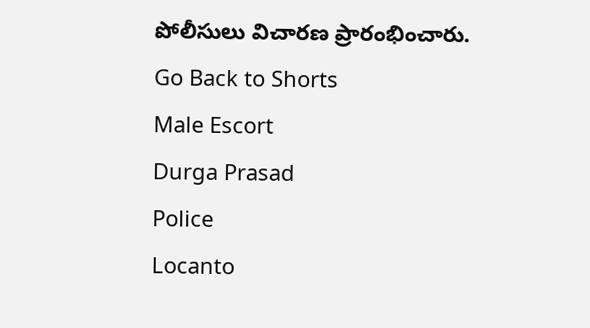పోలీసులు విచారణ ప్రారంభించారు.
Go Back to Shorts
Male Escort
Durga Prasad
Police
Locanto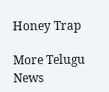Honey Trap

More Telugu News